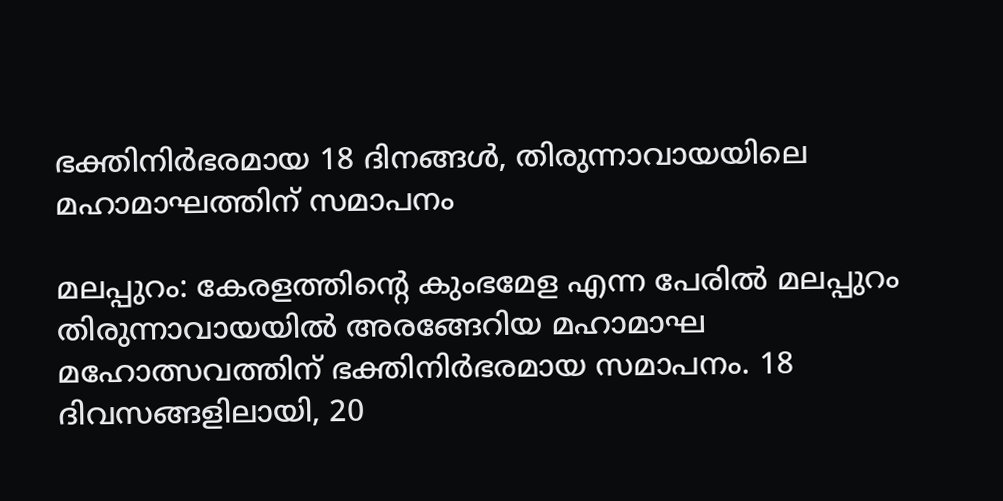ഭക്തിനിര്‍ഭരമായ 18 ദിനങ്ങള്‍, തിരുന്നാവായയിലെ മഹാമാഘത്തിന് സമാപനം

മലപ്പുറം: കേരളത്തിന്റെ കുംഭമേള എന്ന പേരില്‍ മലപ്പുറം തിരുന്നാവായയില്‍ അരങ്ങേറിയ മഹാമാഘ മഹോത്സവത്തിന് ഭക്തിനിര്‍ഭരമായ സമാപനം. 18 ദിവസങ്ങളിലായി, 20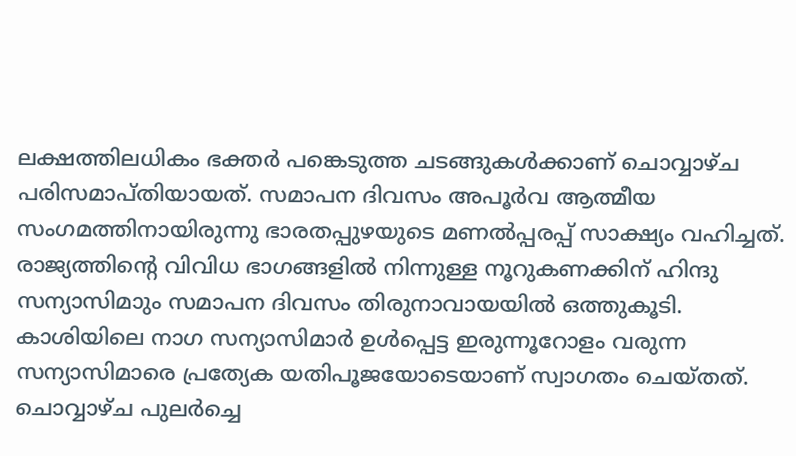ലക്ഷത്തിലധികം ഭക്തര്‍ പങ്കെടുത്ത ചടങ്ങുകള്‍ക്കാണ് ചൊവ്വാഴ്ച പരിസമാപ്തിയായത്. സമാപന ദിവസം അപൂര്‍വ ആത്മീയ സംഗമത്തിനായിരുന്നു ഭാരതപ്പുഴയുടെ മണല്‍പ്പരപ്പ് സാക്ഷ്യം വഹിച്ചത്.
രാജ്യത്തിന്റെ വിവിധ ഭാഗങ്ങളില്‍ നിന്നുള്ള നൂറുകണക്കിന് ഹിന്ദു സന്യാസിമാും സമാപന ദിവസം തിരുനാവായയില്‍ ഒത്തുകൂടി. കാശിയിലെ നാഗ സന്യാസിമാര്‍ ഉള്‍പ്പെട്ട ഇരുന്നൂറോളം വരുന്ന സന്യാസിമാരെ പ്രത്യേക യതിപൂജയോടെയാണ് സ്വാഗതം ചെയ്തത്. ചൊവ്വാഴ്ച പുലര്‍ച്ചെ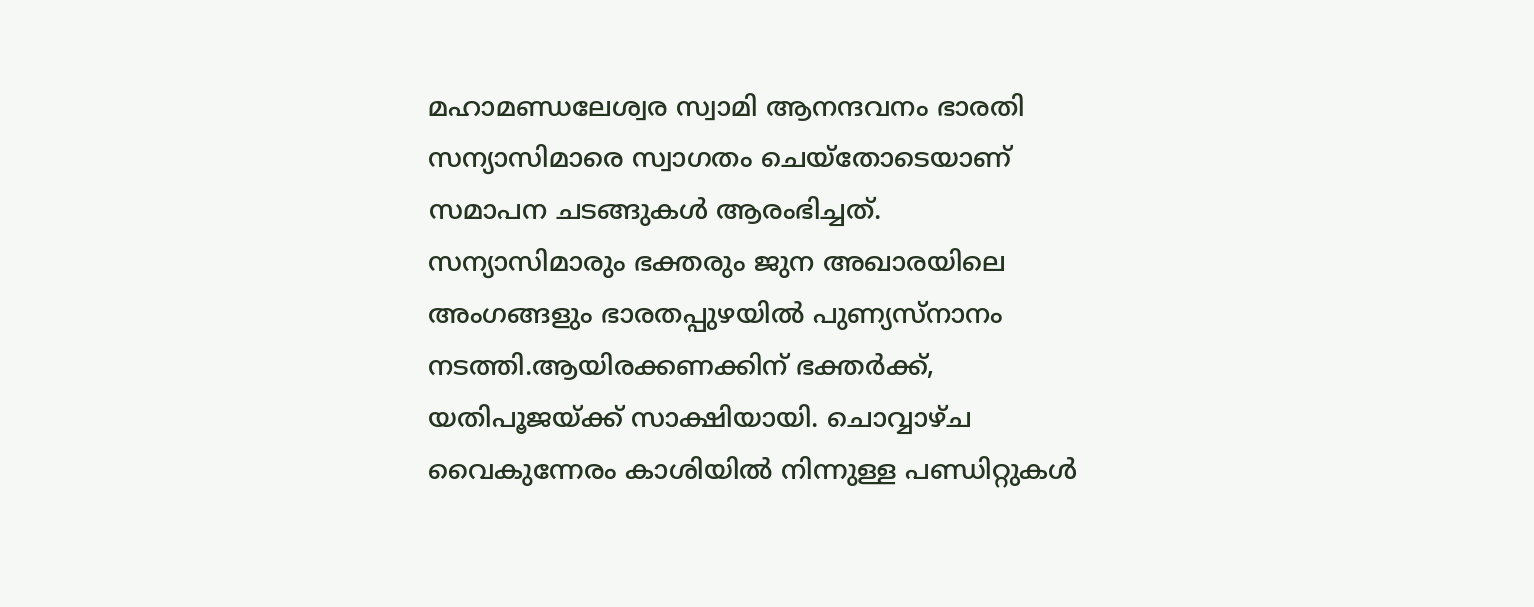മഹാമണ്ഡലേശ്വര സ്വാമി ആനന്ദവനം ഭാരതി സന്യാസിമാരെ സ്വാഗതം ചെയ്തോടെയാണ് സമാപന ചടങ്ങുകള്‍ ആരംഭിച്ചത്. സന്യാസിമാരും ഭക്തരും ജുന അഖാരയിലെ അംഗങ്ങളും ഭാരതപ്പുഴയില്‍ പുണ്യസ്നാനം നടത്തി.ആയിരക്കണക്കിന് ഭക്തര്‍ക്ക്, യതിപൂജയ്ക്ക് സാക്ഷിയായി. ചൊവ്വാഴ്ച വൈകുന്നേരം കാശിയില്‍ നിന്നുള്ള പണ്ഡിറ്റുകള്‍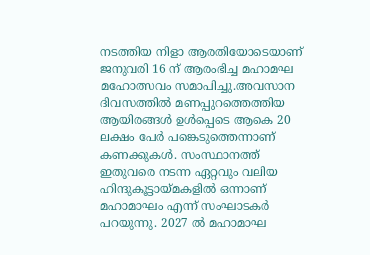നടത്തിയ നിളാ ആരതിയോടെയാണ് ജനുവരി 16 ന് ആരംഭിച്ച മഹാമഘ മഹോത്സവം സമാപിച്ചു.അവസാന ദിവസത്തില്‍ മണപ്പുറത്തെത്തിയ ആയിരങ്ങള്‍ ഉള്‍പ്പെടെ ആകെ 20 ലക്ഷം പേര്‍ പങ്കെടുത്തെന്നാണ് കണക്കുകള്‍. സംസ്ഥാനത്ത് ഇതുവരെ നടന്ന ഏറ്റവും വലിയ ഹിന്ദുകൂട്ടായ്മകളില്‍ ഒന്നാണ് മഹാമാഘം എന്ന് സംഘാടകര്‍ പറയുന്നു. 2027 ല്‍ മഹാമാഘ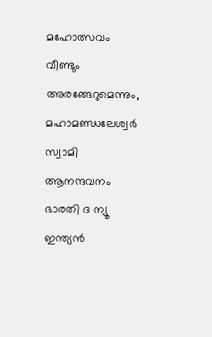മഹോത്സവം വീണ്ടും അരങ്ങേറുമെന്നും, മഹാമണ്ഡലേശ്വര്‍ സ്വാമി ആനന്ദവനം ഭാരതി ദ ന്യൂ ഇന്ത്യന്‍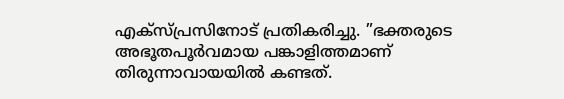എക്സ്പ്രസിനോട് പ്രതികരിച്ചു. ”ഭക്തരുടെ അഭൂതപൂര്‍വമായ പങ്കാളിത്തമാണ് തിരുന്നാവായയില്‍ കണ്ടത്.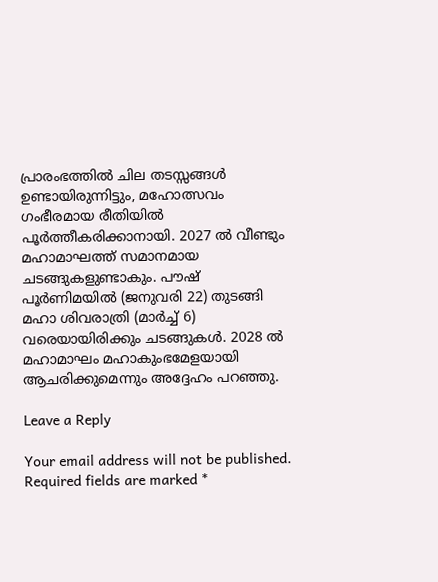പ്രാരംഭത്തില്‍ ചില തടസ്സങ്ങള്‍ ഉണ്ടായിരുന്നിട്ടും, മഹോത്സവം ഗംഭീരമായ രീതിയില്‍ പൂര്‍ത്തീകരിക്കാനായി. 2027 ല്‍ വീണ്ടും മഹാമാഘത്ത് സമാനമായ ചടങ്ങുകളുണ്ടാകും. പൗഷ് പൂര്‍ണിമയില്‍ (ജനുവരി 22) തുടങ്ങി മഹാ ശിവരാത്രി (മാര്‍ച്ച് 6) വരെയായിരിക്കും ചടങ്ങുകള്‍. 2028 ല്‍ മഹാമാഘം മഹാകുംഭമേളയായി ആചരിക്കുമെന്നും അദ്ദേഹം പറഞ്ഞു.

Leave a Reply

Your email address will not be published. Required fields are marked *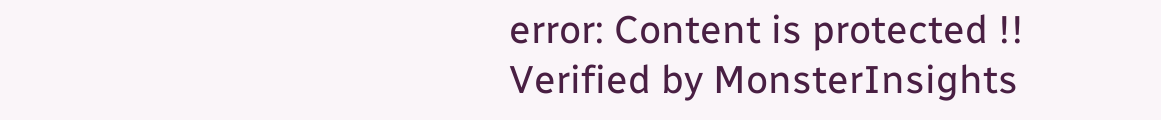error: Content is protected !!
Verified by MonsterInsights